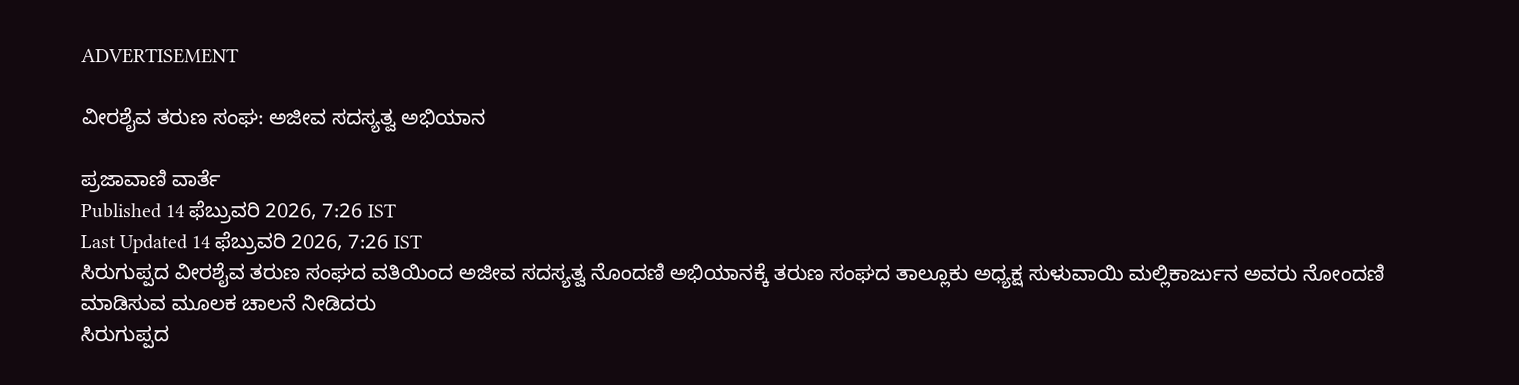ADVERTISEMENT

ವೀರಶೈವ ತರುಣ ಸಂಘ: ಅಜೀವ ಸದಸ್ಯತ್ವ ಅಭಿಯಾನ

ಪ್ರಜಾವಾಣಿ ವಾರ್ತೆ
Published 14 ಫೆಬ್ರುವರಿ 2026, 7:26 IST
Last Updated 14 ಫೆಬ್ರುವರಿ 2026, 7:26 IST
ಸಿರುಗುಪ್ಪದ ವೀರಶೈವ ತರುಣ ಸಂಘದ ವತಿಯಿಂದ ಅಜೀವ ಸದಸ್ಯತ್ವ ನೊಂದಣಿ ಅಭಿಯಾನಕ್ಕೆ ತರುಣ ಸಂಘದ ತಾಲ್ಲೂಕು ಅಧ್ಯಕ್ಷ ಸುಳುವಾಯಿ ಮಲ್ಲಿಕಾರ್ಜುನ ಅವರು ನೋಂದಣಿ ಮಾಡಿಸುವ ಮೂಲಕ ಚಾಲನೆ ನೀಡಿದರು
ಸಿರುಗುಪ್ಪದ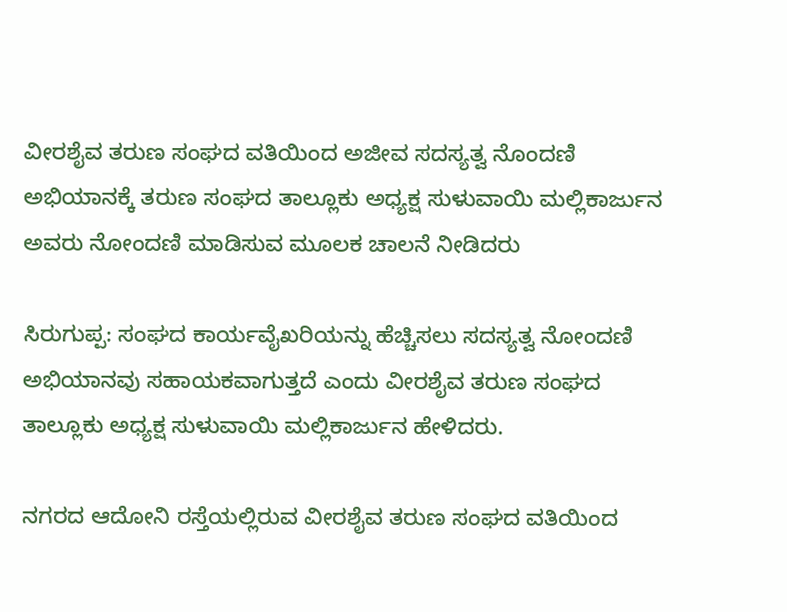ವೀರಶೈವ ತರುಣ ಸಂಘದ ವತಿಯಿಂದ ಅಜೀವ ಸದಸ್ಯತ್ವ ನೊಂದಣಿ ಅಭಿಯಾನಕ್ಕೆ ತರುಣ ಸಂಘದ ತಾಲ್ಲೂಕು ಅಧ್ಯಕ್ಷ ಸುಳುವಾಯಿ ಮಲ್ಲಿಕಾರ್ಜುನ ಅವರು ನೋಂದಣಿ ಮಾಡಿಸುವ ಮೂಲಕ ಚಾಲನೆ ನೀಡಿದರು

ಸಿರುಗುಪ್ಪ: ಸಂಘದ ಕಾರ್ಯವೈಖರಿಯನ್ನು ಹೆಚ್ಚಿಸಲು ಸದಸ್ಯತ್ವ ನೋಂದಣಿ ಅಭಿಯಾನವು ಸಹಾಯಕವಾಗುತ್ತದೆ ಎಂದು ವೀರಶೈವ ತರುಣ ಸಂಘದ ತಾಲ್ಲೂಕು ಅಧ್ಯಕ್ಷ ಸುಳುವಾಯಿ ಮಲ್ಲಿಕಾರ್ಜುನ ಹೇಳಿದರು.

ನಗರದ ಆದೋನಿ ರಸ್ತೆಯಲ್ಲಿರುವ ವೀರಶೈವ ತರುಣ ಸಂಘದ ವತಿಯಿಂದ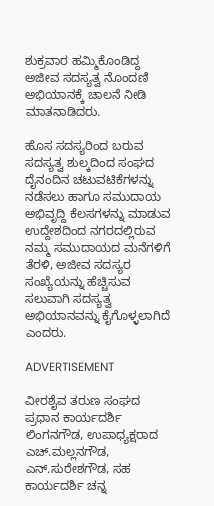ಶುಕ್ರವಾರ ಹಮ್ಮಿಕೊಂಡಿದ್ದ ಅಜೀವ ಸದಸ್ಯತ್ವ ನೊಂದಣಿ ಅಭಿಯಾನಕ್ಕೆ ಚಾಲನೆ ನೀಡಿ ಮಾತನಾಡಿದರು.

ಹೊಸ ಸದಸ್ಯರಿಂದ ಬರುವ ಸದಸ್ಯತ್ವ ಶುಲ್ಕದಿಂದ ಸಂಘದ ದೈನಂದಿನ ಚಟುವಟಿಕೆಗಳನ್ನು ನಡೆಸಲು ಹಾಗೂ ಸಮುದಾಯ ಅಭಿವೃದ್ದಿ ಕೆಲಸಗಳನ್ನು ಮಾಡುವ ಉದ್ದೇಶದಿಂದ ನಗರದಲ್ಲಿರುವ ನಮ್ಮ ಸಮುದಾಯದ ಮನೆಗಳಿಗೆ ತೆರಳಿ, ಅಜೀವ ಸದಸ್ಯರ ಸಂಖ್ಯೆಯನ್ನು ಹೆಚ್ಚಿಸುವ ಸಲುವಾಗಿ ಸದಸ್ಯತ್ವ ಅಭಿಯಾನವನ್ನು ಕೈಗೊಳ್ಳಲಾಗಿದೆ ಎಂದರು.

ADVERTISEMENT

ವೀರಶೈವ ತರುಣ ಸಂಘದ ಪ್ರಧಾನ ಕಾರ್ಯದರ್ಶಿ ಲಿಂಗನಗೌಡ, ಉಪಾಧ್ಯಕ್ಷರಾದ ಎಚ್.ಮಲ್ಲನಗೌಡ, ಎನ್.ಸುರೇಶಗೌಡ, ಸಹ ಕಾರ್ಯದರ್ಶಿ ಚನ್ನ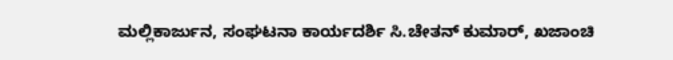ಮಲ್ಲಿಕಾರ್ಜುನ, ಸಂಘಟನಾ ಕಾರ್ಯದರ್ಶಿ ಸಿ.ಚೇತನ್‌ ಕುಮಾರ್‌, ಖಜಾಂಚಿ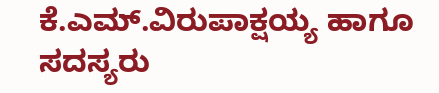ಕೆ.ಎಮ್‌.ವಿರುಪಾಕ್ಷಯ್ಯ ಹಾಗೂ ಸದಸ್ಯರು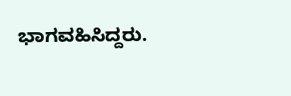ಭಾಗವಹಿಸಿದ್ದರು.